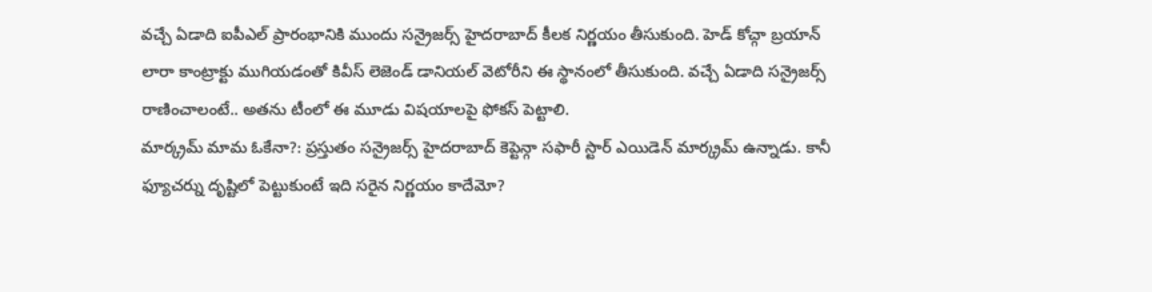వచ్చే ఏడాది ఐపీఎల్ ప్రారంభానికి ముందు సన్రైజర్స్ హైదరాబాద్ కీలక నిర్ణయం తీసుకుంది. హెడ్ కోచ్గా బ్రయాన్ లారా కాంట్రాక్టు ముగియడంతో కివీస్ లెజెండ్ డానియల్ వెటోరీని ఈ స్థానంలో తీసుకుంది. వచ్చే ఏడాది సన్రైజర్స్ రాణించాలంటే.. అతను టీంలో ఈ మూడు విషయాలపై ఫోకస్ పెట్టాలి.
మార్క్రమ్ మామ ఓకేనా?: ప్రస్తుతం సన్రైజర్స్ హైదరాబాద్ కెప్టెన్గా సఫారీ స్టార్ ఎయిడెన్ మార్క్రమ్ ఉన్నాడు. కానీ ఫ్యూచర్ను దృష్టిలో పెట్టుకుంటే ఇది సరైన నిర్ణయం కాదేమో?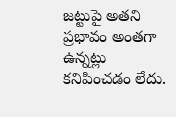జట్టుపై అతని ప్రభావం అంతగా ఉన్నట్లు కనిపించడం లేదు.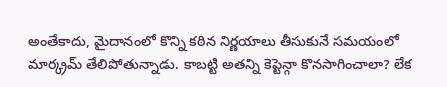అంతేకాదు, మైదానంలో కొన్ని కఠిన నిర్ణయాలు తీసుకునే సమయంలో మార్క్రమ్ తేలిపోతున్నాడు. కాబట్టి అతన్ని కెప్టెన్గా కొనసాగించాలా? లేక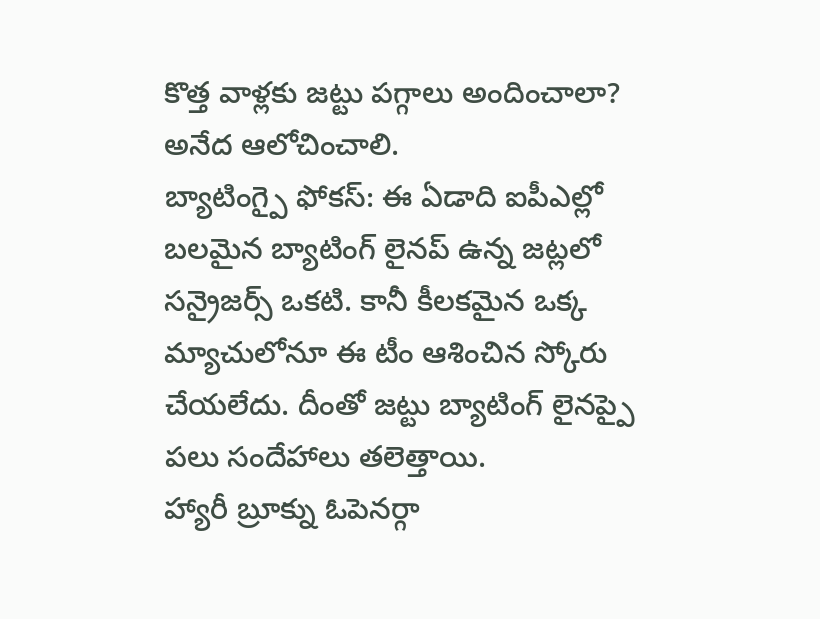కొత్త వాళ్లకు జట్టు పగ్గాలు అందించాలా? అనేద ఆలోచించాలి.
బ్యాటింగ్పై ఫోకస్: ఈ ఏడాది ఐపీఎల్లో బలమైన బ్యాటింగ్ లైనప్ ఉన్న జట్లలో సన్రైజర్స్ ఒకటి. కానీ కీలకమైన ఒక్క మ్యాచులోనూ ఈ టీం ఆశించిన స్కోరు చేయలేదు. దీంతో జట్టు బ్యాటింగ్ లైనప్పై పలు సందేహాలు తలెత్తాయి.
హ్యారీ బ్రూక్ను ఓపెనర్గా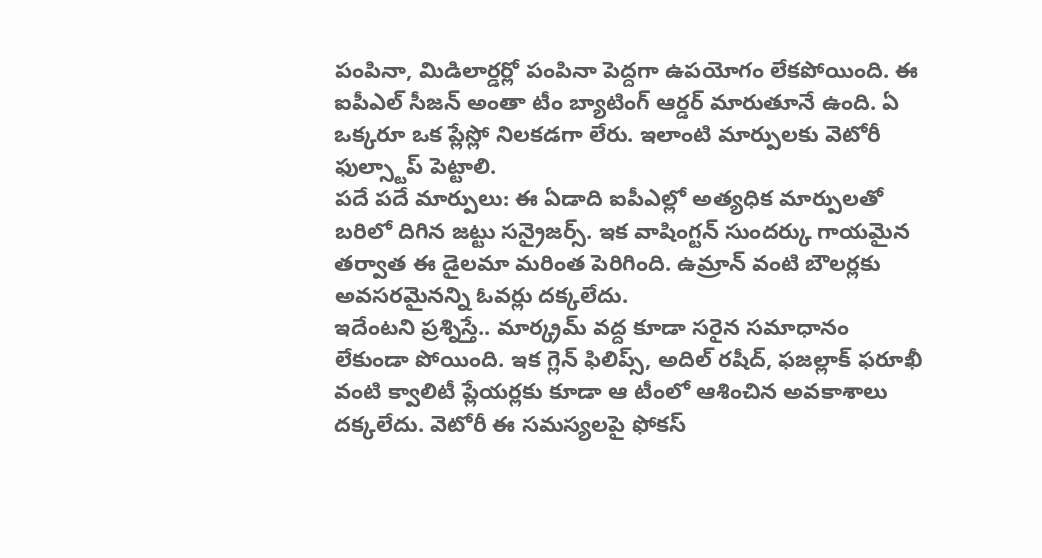పంపినా, మిడిలార్డర్లో పంపినా పెద్దగా ఉపయోగం లేకపోయింది. ఈ ఐపీఎల్ సీజన్ అంతా టీం బ్యాటింగ్ ఆర్డర్ మారుతూనే ఉంది. ఏ ఒక్కరూ ఒక ప్లేస్లో నిలకడగా లేరు. ఇలాంటి మార్పులకు వెటోరీ ఫుల్స్టాప్ పెట్టాలి.
పదే పదే మార్పులు: ఈ ఏడాది ఐపీఎల్లో అత్యధిక మార్పులతో బరిలో దిగిన జట్టు సన్రైజర్స్. ఇక వాషింగ్టన్ సుందర్కు గాయమైన తర్వాత ఈ డైలమా మరింత పెరిగింది. ఉమ్రాన్ వంటి బౌలర్లకు అవసరమైనన్ని ఓవర్లు దక్కలేదు.
ఇదేంటని ప్రశ్నిస్తే.. మార్క్రమ్ వద్ద కూడా సరైన సమాధానం లేకుండా పోయింది. ఇక గ్లెన్ ఫిలిప్స్, అదిల్ రషీద్, ఫజల్లాక్ ఫరూఖీ వంటి క్వాలిటీ ప్లేయర్లకు కూడా ఆ టీంలో ఆశించిన అవకాశాలు దక్కలేదు. వెటోరీ ఈ సమస్యలపై ఫోకస్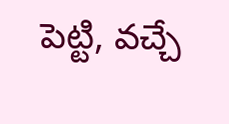పెట్టి, వచ్చే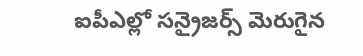ఐపీఎల్లో సన్రైజర్స్ మెరుగైన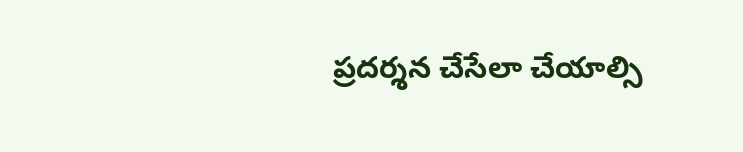ప్రదర్శన చేసేలా చేయాల్సి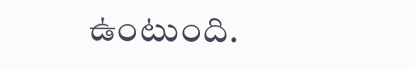ఉంటుంది.